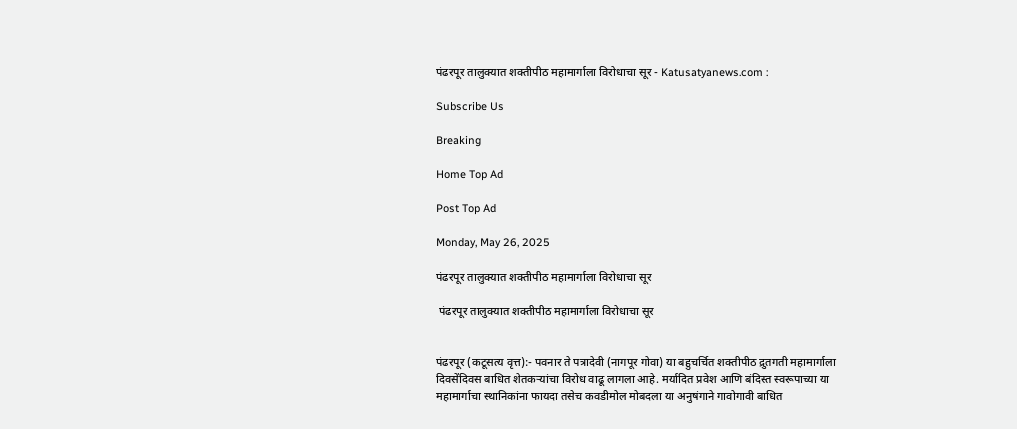पंढरपूर तालुक्यात शक्तीपीठ महामार्गाला विरोधाचा सूर - Katusatyanews.com :

Subscribe Us

Breaking

Home Top Ad

Post Top Ad

Monday, May 26, 2025

पंढरपूर तालुक्यात शक्तीपीठ महामार्गाला विरोधाचा सूर

 पंढरपूर तालुक्यात शक्तीपीठ महामार्गाला विरोधाचा सूर


पंढरपूर (कटूसत्य वृत्त):- पवनार ते पत्रादेवी (नागपूर गोवा) या बहुचर्चित शक्तीपीठ द्रुतगती महामार्गाला दिवसेंदिवस बाधित शेतकऱ्यांचा विरोध वाढू लागला आहे. मर्यादित प्रवेश आणि बंदिस्त स्वरूपाच्या या महामार्गाचा स्थानिकांना फायदा तसेच कवडीमोल मोबदला या अनुषंगाने गावोगावी बाधित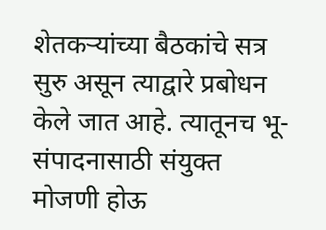शेतकऱ्यांच्या बैठकांचे सत्र सुरु असून त्याद्वारे प्रबोधन केले जात आहे. त्यातूनच भू-संपादनासाठी संयुक्त मोजणी होऊ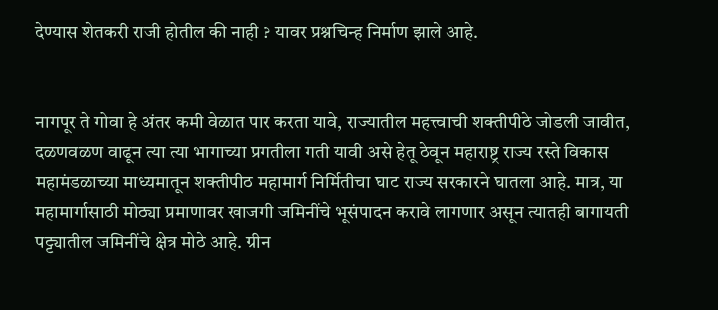देण्यास शेतकरी राजी होतील की नाही ? यावर प्रश्नचिन्ह निर्माण झाले आहे.


नागपूर ते गोवा हे अंतर कमी वेळात पार करता यावे, राज्यातील महत्त्वाची शक्तीपीठे जोडली जावीत, दळणवळण वाढून त्या त्या भागाच्या प्रगतीला गती यावी असे हेतू ठेवून महाराष्ट्र राज्य रस्ते विकास महामंडळाच्या माध्यमातून शक्तीपीठ महामार्ग निर्मितीचा घाट राज्य सरकारने घातला आहे. मात्र, या महामार्गासाठी मोठ्या प्रमाणावर खाजगी जमिनींचे भूसंपादन करावे लागणार असून त्यातही बागायती पट्ट्यातील जमिनींचे क्षेत्र मोठे आहे. ग्रीन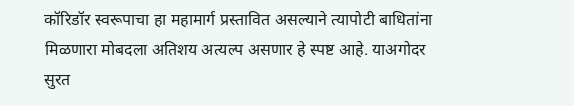कॉरिडॉर स्वरूपाचा हा महामार्ग प्रस्तावित असल्याने त्यापोटी बाधितांना मिळणारा मोबदला अतिशय अत्यल्प असणार हे स्पष्ट आहे. याअगोदर सुरत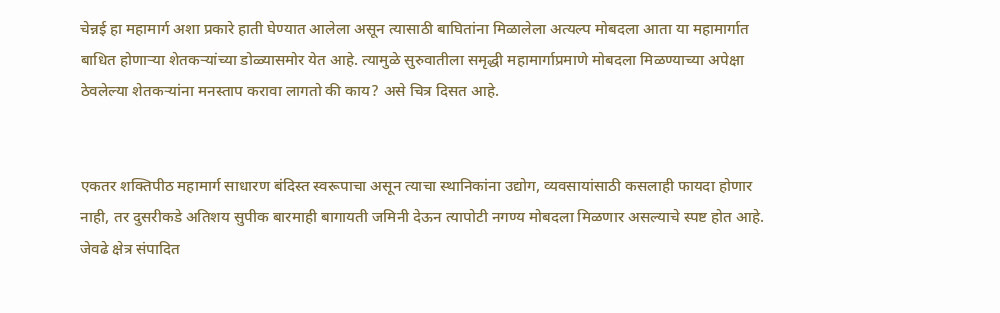चेन्नई हा महामार्ग अशा प्रकारे हाती घेण्यात आलेला असून त्यासाठी बाघितांना मिळालेला अत्यल्प मोबदला आता या महामार्गात बाधित होणाऱ्या शेतकऱ्यांच्या डोळ्यासमोर येत आहे. त्यामुळे सुरुवातीला समृद्धी महामार्गाप्रमाणे मोबदला मिळण्याच्या अपेक्षा ठेवलेल्या शेतकऱ्यांना मनस्ताप करावा लागतो की काय? असे चित्र दिसत आहे.


एकतर शक्तिपीठ महामार्ग साधारण बंदिस्त स्वरूपाचा असून त्याचा स्थानिकांना उद्योग, व्यवसायांसाठी कसलाही फायदा होणार नाही, तर दुसरीकडे अतिशय सुपीक बारमाही बागायती जमिनी देऊन त्यापोटी नगण्य मोबदला मिळणार असल्याचे स्पष्ट होत आहे. जेवढे क्षेत्र संपादित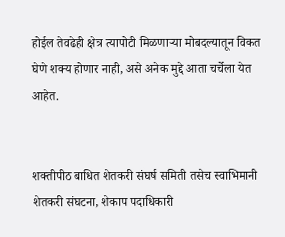होईल तेवढेही क्षेत्र त्यापोटी मिळणाऱ्या मोबदल्यातून विकत घेणे शक्य होणार नाही, असे अनेक मुद्दे आता चर्चेला येत आहेत.


शक्तीपीठ बाधित शेतकरी संघर्ष समिती तसेच स्वाभिमानी शेतकरी संघटना, शेकाप पदाधिकारी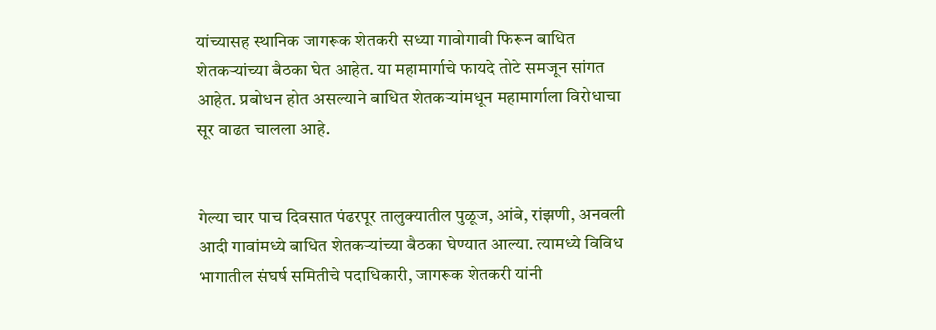यांच्यासह स्थानिक जागरूक शेतकरी सध्या गावोगावी फिरून बाधित शेतकऱ्यांच्या बैठका घेत आहेत. या महामार्गाचे फायदे तोटे समजून सांगत आहेत. प्रबोधन होत असल्याने बाधित शेतकऱ्यांमधून महामार्गाला विरोधाचा सूर वाढत चालला आहे.


गेल्या चार पाच दिवसात पंढरपूर तालुक्यातील पुळूज, आंबे, रांझणी, अनवली आदी गावांमध्ये बाधित शेतकऱ्यांच्या बैठका घेण्यात आल्या. त्यामध्ये विविध भागातील संघर्ष समितीचे पदाधिकारी, जागरूक शेतकरी यांनी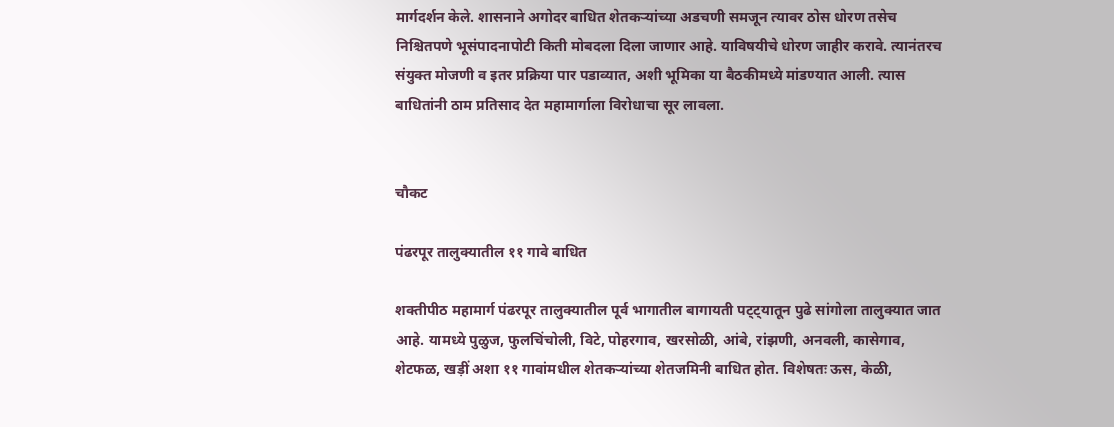मार्गदर्शन केले. शासनाने अगोदर बाधित शेतकऱ्यांच्या अडचणी समजून त्यावर ठोस धोरण तसेच निश्चितपणे भूसंपादनापोटी किती मोबदला दिला जाणार आहे. याविषयीचे धोरण जाहीर करावे. त्यानंतरच संयुक्त मोजणी व इतर प्रक्रिया पार पडाव्यात, अशी भूमिका या बैठकीमध्ये मांडण्यात आली. त्यास बाधितांनी ठाम प्रतिसाद देत महामार्गाला विरोधाचा सूर लावला.


चौकट

पंढरपूर तालुक्यातील ११ गावे बाधित

शक्तीपीठ महामार्ग पंढरपूर तालुक्यातील पूर्व भागातील बागायती पट्ट्यातून पुढे सांगोला तालुक्यात जात आहे. यामध्ये पुळुज, फुलचिंचोली, विटे, पोहरगाव, खरसोळी, आंबे, रांझणी, अनवली, कासेगाव, शेटफळ, खड़ीं अशा ११ गावांमधील शेतकऱ्यांच्या शेतजमिनी बाधित होत. विशेषतः ऊस, केळी,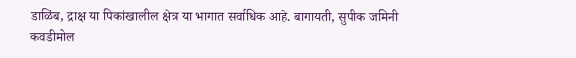डाळिंब, द्राक्ष या पिकांखालील क्षेत्र या भागात सर्वाधिक आहे. बागायती, सुपीक जमिनी कवडीमोल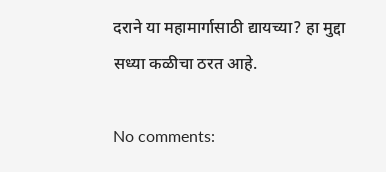दराने या महामार्गासाठी द्यायच्या? हा मुद्दा सध्या कळीचा ठरत आहे.

No comments: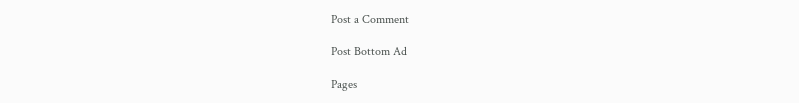Post a Comment

Post Bottom Ad

Pages